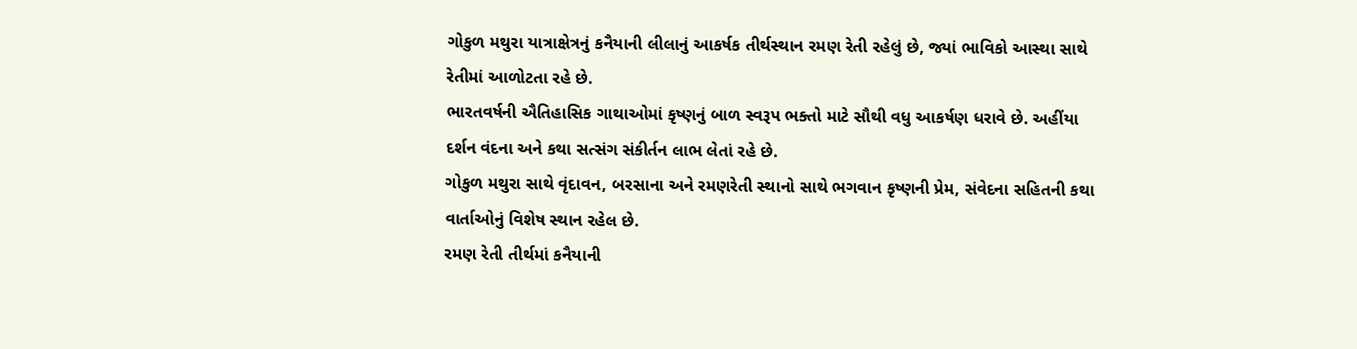ગોકુળ મથુરા યાત્રાક્ષેત્રનું કનૈયાની લીલાનું આકર્ષક તીર્થસ્થાન રમણ રેતી રહેલું છે, જ્યાં ભાવિકો આસ્થા સાથે રેતીમાં આળોટતા રહે છે.
ભારતવર્ષની ઐતિહાસિક ગાથાઓમાં કૃષ્ણનું બાળ સ્વરૂપ ભક્તો માટે સૌથી વધુ આકર્ષણ ધરાવે છે. અહીંયા દર્શન વંદના અને કથા સત્સંગ સંકીર્તન લાભ લેતાં રહે છે.
ગોકુળ મથુરા સાથે વૃંદાવન, બરસાના અને રમણરેતી સ્થાનો સાથે ભગવાન કૃષ્ણની પ્રેમ, સંવેદના સહિતની કથા વાર્તાઓનું વિશેષ સ્થાન રહેલ છે.
રમણ રેતી તીર્થમાં કનૈયાની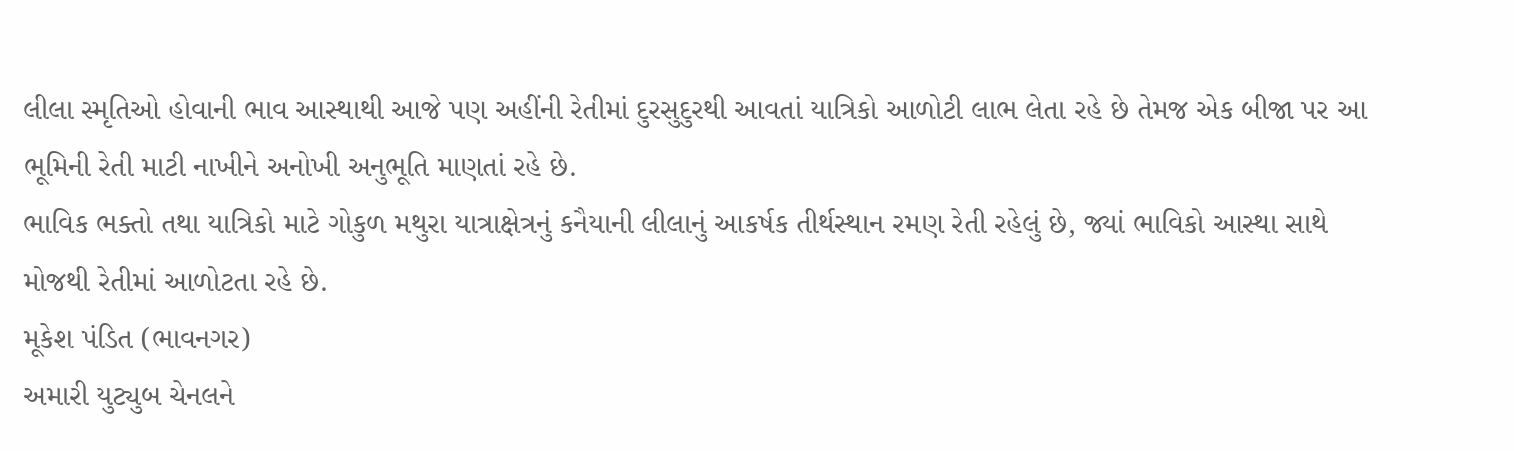લીલા સ્મૃતિઓ હોવાની ભાવ આસ્થાથી આજે પણ અહીંની રેતીમાં દુરસુદુરથી આવતાં યાત્રિકો આળોટી લાભ લેતા રહે છે તેમજ એક બીજા પર આ ભૂમિની રેતી માટી નાખીને અનોખી અનુભૂતિ માણતાં રહે છે.
ભાવિક ભક્તો તથા યાત્રિકો માટે ગોકુળ મથુરા યાત્રાક્ષેત્રનું કનૈયાની લીલાનું આકર્ષક તીર્થસ્થાન રમણ રેતી રહેલું છે, જ્યાં ભાવિકો આસ્થા સાથે મોજથી રેતીમાં આળોટતા રહે છે.
મૂકેશ પંડિત (ભાવનગર)
અમારી યુટ્યુબ ચેનલને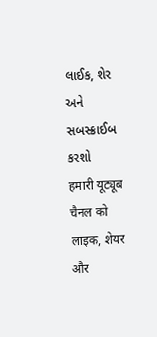લાઈક, શેર અને સબસ્ક્રાઈબ કરશો
हमारी यूट्यूब चैनल को लाइक, शेयर और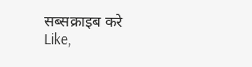सब्सक्राइब करे
Like,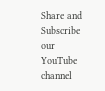Share and Subscribe our YouTube channel